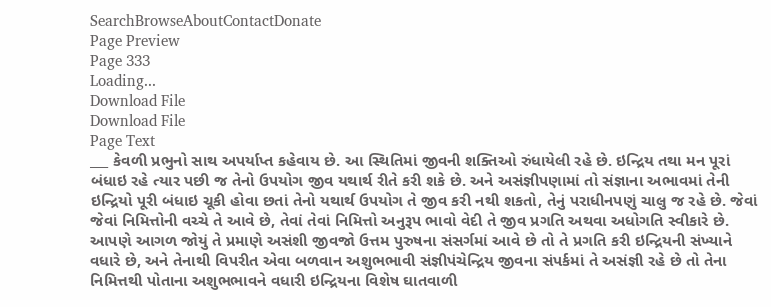SearchBrowseAboutContactDonate
Page Preview
Page 333
Loading...
Download File
Download File
Page Text
___ કેવળી પ્રભુનો સાથ અપર્યાપ્ત કહેવાય છે. આ સ્થિતિમાં જીવની શક્તિઓ રુંધાયેલી રહે છે. ઇન્દ્રિય તથા મન પૂરાં બંધાઇ રહે ત્યાર પછી જ તેનો ઉપયોગ જીવ યથાર્થ રીતે કરી શકે છે. અને અસંજ્ઞીપણામાં તો સંજ્ઞાના અભાવમાં તેની ઇન્દ્રિયો પૂરી બંધાઇ ચૂકી હોવા છતાં તેનો યથાર્થ ઉપયોગ તે જીવ કરી નથી શકતો, તેનું પરાધીનપણું ચાલુ જ રહે છે. જેવાં જેવાં નિમિત્તોની વચ્ચે તે આવે છે, તેવાં તેવાં નિમિત્તો અનુરૂપ ભાવો વેદી તે જીવ પ્રગતિ અથવા અધોગતિ સ્વીકારે છે. આપણે આગળ જોયું તે પ્રમાણે અસંશી જીવજો ઉત્તમ પુરુષના સંસર્ગમાં આવે છે તો તે પ્રગતિ કરી ઇન્દ્રિયની સંખ્યાને વધારે છે, અને તેનાથી વિપરીત એવા બળવાન અશુભભાવી સંજ્ઞીપંચેન્દ્રિય જીવના સંપર્કમાં તે અસંજ્ઞી રહે છે તો તેના નિમિત્તથી પોતાના અશુભભાવને વધારી ઇન્દ્રિયના વિશેષ ઘાતવાળી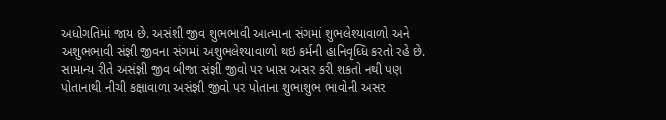અધોગતિમાં જાય છે. અસંશી જીવ શુભભાવી આત્માના સંગમાં શુભલેશ્યાવાળો અને અશુભભાવી સંજ્ઞી જીવના સંગમાં અશુભલેશ્યાવાળો થઇ કર્મની હાનિવૃધ્ધિ કરતો રહે છે. સામાન્ય રીતે અસંજ્ઞી જીવ બીજા સંજ્ઞી જીવો પર ખાસ અસર કરી શકતો નથી પણ પોતાનાથી નીચી કક્ષાવાળા અસંજ્ઞી જીવો પર પોતાના શુભાશુભ ભાવોની અસર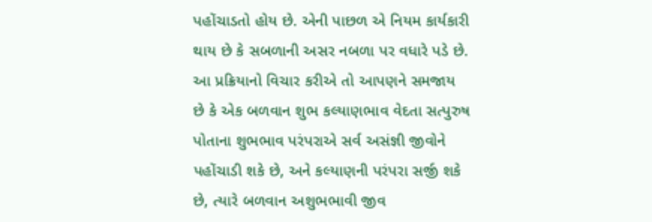પહોંચાડતો હોય છે. એની પાછળ એ નિયમ કાર્યકારી થાય છે કે સબળાની અસર નબળા પર વધારે પડે છે. આ પ્રક્રિયાનો વિચાર કરીએ તો આપણને સમજાય છે કે એક બળવાન શુભ કલ્યાણભાવ વેદતા સત્પુરુષ પોતાના શુભભાવ પરંપરાએ સર્વ અસંજ્ઞી જીવોને પહોંચાડી શકે છે, અને કલ્યાણની પરંપરા સર્જી શકે છે, ત્યારે બળવાન અશુભભાવી જીવ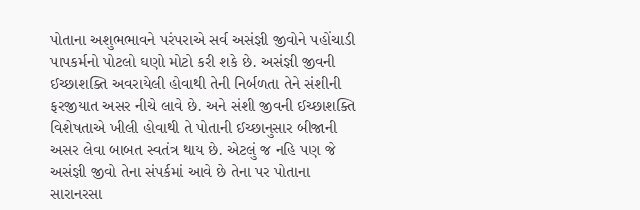પોતાના અશુભભાવને પરંપરાએ સર્વ અસંજ્ઞી જીવોને પહોંચાડી પાપકર્મનો પોટલો ઘણો મોટો કરી શકે છે. અસંજ્ઞી જીવની ઈચ્છાશક્તિ અવરાયેલી હોવાથી તેની નિર્બળતા તેને સંશીની ફરજીયાત અસર નીચે લાવે છે. અને સંશી જીવની ઈચ્છાશક્તિ વિશેષતાએ ખીલી હોવાથી તે પોતાની ઈચ્છાનુસાર બીજાની અસર લેવા બાબત સ્વતંત્ર થાય છે. એટલું જ નહિ પણ જે અસંજ્ઞી જીવો તેના સંપર્કમાં આવે છે તેના પર પોતાના સારાનરસા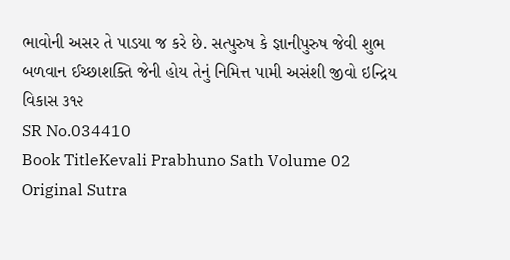ભાવોની અસર તે પાડયા જ કરે છે. સત્પુરુષ કે જ્ઞાનીપુરુષ જેવી શુભ બળવાન ઈચ્છાશક્તિ જેની હોય તેનું નિમિત્ત પામી અસંશી જીવો ઇન્દ્રિય વિકાસ ૩૧૨
SR No.034410
Book TitleKevali Prabhuno Sath Volume 02
Original Sutra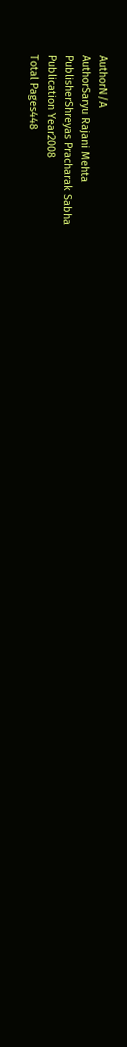AuthorN/A
AuthorSaryu Rajani Mehta
PublisherShreyas Pracharak Sabha
Publication Year2008
Total Pages448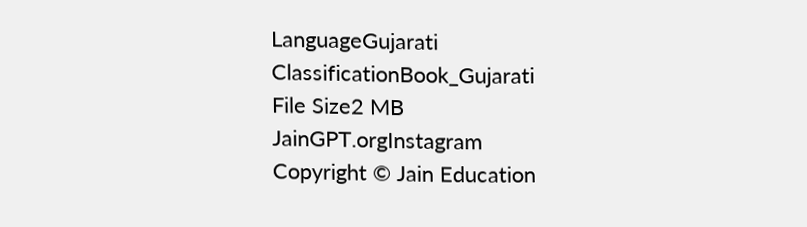LanguageGujarati
ClassificationBook_Gujarati
File Size2 MB
JainGPT.orgInstagram
Copyright © Jain Education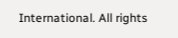International. All rights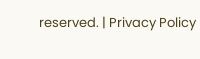reserved. | Privacy Policy